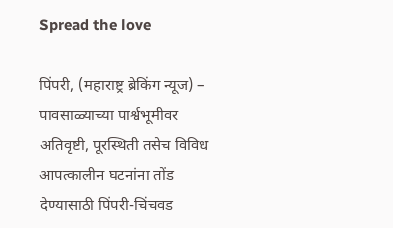Spread the love

पिंपरी, (महाराष्ट्र ब्रेकिंग न्यूज) – पावसाळ्याच्या पार्श्वभूमीवर अतिवृष्टी, पूरस्थिती तसेच विविध आपत्कालीन घटनांना तोंड देण्यासाठी पिंपरी-चिंचवड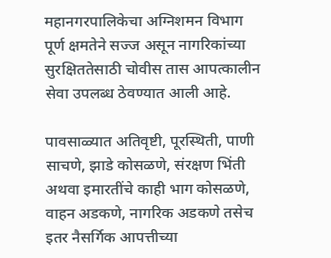महानगरपालिकेचा अग्निशमन विभाग पूर्ण क्षमतेने सज्ज असून नागरिकांच्या सुरक्षिततेसाठी चोवीस तास आपत्कालीन सेवा उपलब्ध ठेवण्यात आली आहे.

पावसाळ्यात अतिवृष्टी, पूरस्थिती, पाणी साचणे, झाडे कोसळणे, संरक्षण भिंती अथवा इमारतींचे काही भाग कोसळणे, वाहन अडकणे, नागरिक अडकणे तसेच इतर नैसर्गिक आपत्तीच्या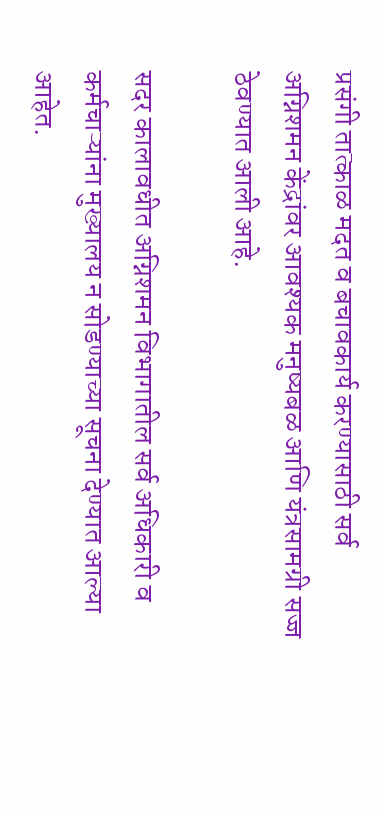प्रसंगी तात्काळ मदत व बचावकार्य करण्यासाठी सर्व अग्निशमन केंद्रांवर आवश्यक मनुष्यबळ आणि यंत्रसामग्री सज्ज ठेवण्यात आली आहे.

सदर कालावधीत अग्निशमन विभागातील सर्व अधिकारी व कर्मचाऱ्यांना मुख्यालय न सोडण्याच्या सूचना देण्यात आल्या आहेत.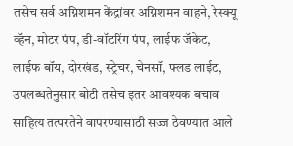तसेच सर्व अग्निशमन केंद्रांवर अग्निशमन वाहने, रेस्क्यू व्हॅन, मोटर पंप, डी-वॉटरिंग पंप, लाईफ जॅकेट, लाईफ बॉय, दोरखंड, स्ट्रेचर, चेनसॉ, फ्लड लाईट, उपलब्धतेनुसार बोटी तसेच इतर आवश्यक बचाव साहित्य तत्परतेने वापरण्यासाठी सज्ज ठेवण्यात आले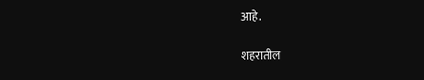आहे.

शहरातील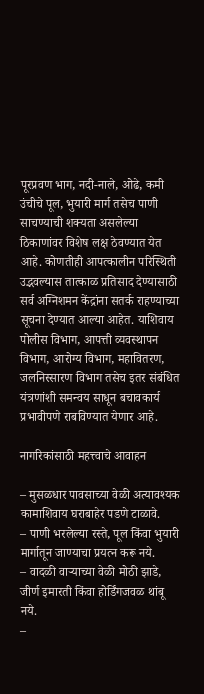पूरप्रवण भाग, नदी-नाले, ओढे, कमी उंचीचे पूल, भुयारी मार्ग तसेच पाणी साचण्याची शक्यता असलेल्या ठिकाणांवर विशेष लक्ष ठेवण्यात येत आहे. कोणतीही आपत्कालीन परिस्थिती उद्भवल्यास तात्काळ प्रतिसाद देण्यासाठी सर्व अग्निशमन केंद्रांना सतर्क राहण्याच्या सूचना देण्यात आल्या आहेत. याशिवाय पोलीस विभाग, आपत्ती व्यवस्थापन विभाग, आरोग्य विभाग, महावितरण, जलनिस्सारण विभाग तसेच इतर संबंधित यंत्रणांशी समन्वय साधून बचावकार्य प्रभावीपणे राबविण्यात येणार आहे.

नागरिकांसाठी महत्त्वाचे आवाहन

– मुसळधार पावसाच्या वेळी अत्यावश्यक कामाशिवाय घराबाहेर पडणे टाळावे.
– पाणी भरलेल्या रस्ते, पूल किंवा भुयारी मार्गातून जाण्याचा प्रयत्न करू नये.
– वादळी वाऱ्याच्या वेळी मोठी झाडे, जीर्ण इमारती किंवा होर्डिंगजवळ थांबू नये.
–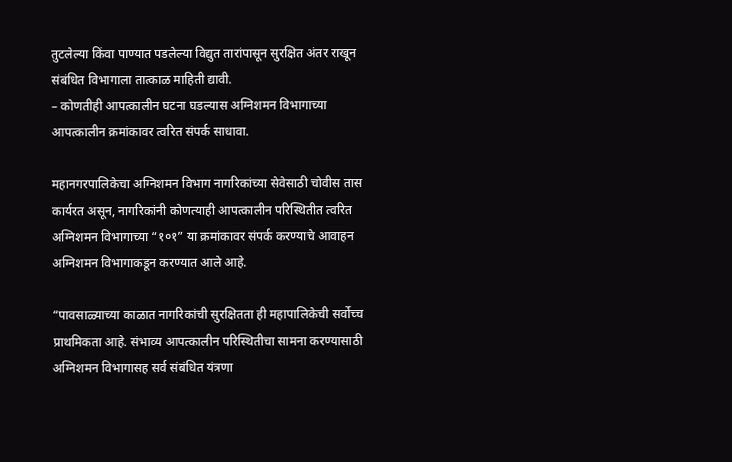तुटलेल्या किंवा पाण्यात पडलेल्या विद्युत तारांपासून सुरक्षित अंतर राखून संबंधित विभागाला तात्काळ माहिती द्यावी.
– कोणतीही आपत्कालीन घटना घडल्यास अग्निशमन विभागाच्या आपत्कालीन क्रमांकावर त्वरित संपर्क साधावा.

महानगरपालिकेचा अग्निशमन विभाग नागरिकांच्या सेवेसाठी चोवीस तास कार्यरत असून, नागरिकांनी कोणत्याही आपत्कालीन परिस्थितीत त्वरित अग्निशमन विभागाच्या “१०१” या क्रमांकावर संपर्क करण्याचे आवाहन अग्निशमन विभागाकडून करण्यात आले आहे.

“पावसाळ्याच्या काळात नागरिकांची सुरक्षितता ही महापालिकेची सर्वोच्च प्राथमिकता आहे. संभाव्य आपत्कालीन परिस्थितीचा सामना करण्यासाठी अग्निशमन विभागासह सर्व संबंधित यंत्रणा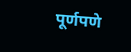पूर्णपणे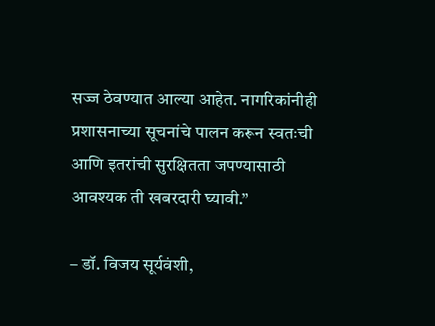सज्ज ठेवण्यात आल्या आहेत. नागरिकांनीही प्रशासनाच्या सूचनांचे पालन करून स्वतःची आणि इतरांची सुरक्षितता जपण्यासाठी आवश्यक ती खबरदारी घ्यावी.”

– डॉ. विजय सूर्यवंशी,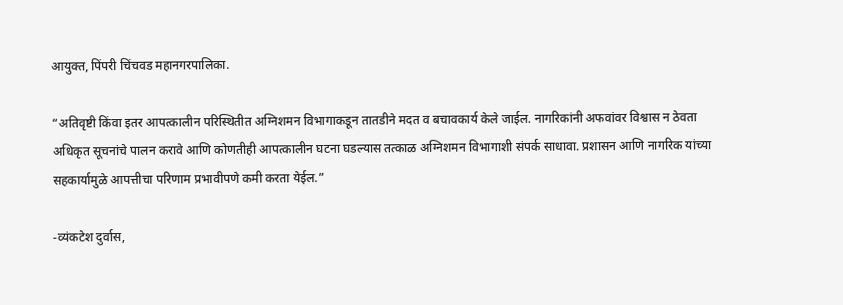आयुक्त, पिंपरी चिंचवड महानगरपालिका.

“अतिवृष्टी किंवा इतर आपत्कालीन परिस्थितीत अग्निशमन विभागाकडून तातडीने मदत व बचावकार्य केले जाईल. नागरिकांनी अफवांवर विश्वास न ठेवता अधिकृत सूचनांचे पालन करावे आणि कोणतीही आपत्कालीन घटना घडल्यास तत्काळ अग्निशमन विभागाशी संपर्क साधावा. प्रशासन आणि नागरिक यांच्या सहकार्यामुळे आपत्तीचा परिणाम प्रभावीपणे कमी करता येईल.”

-व्यंकटेश दुर्वास,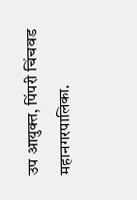उप आयुक्त, पिंपरी चिंचवड महानगरपालिका.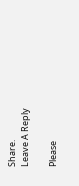Share.
Leave A Reply

Please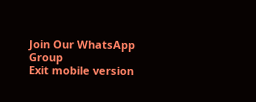Join Our WhatsApp Group
Exit mobile version